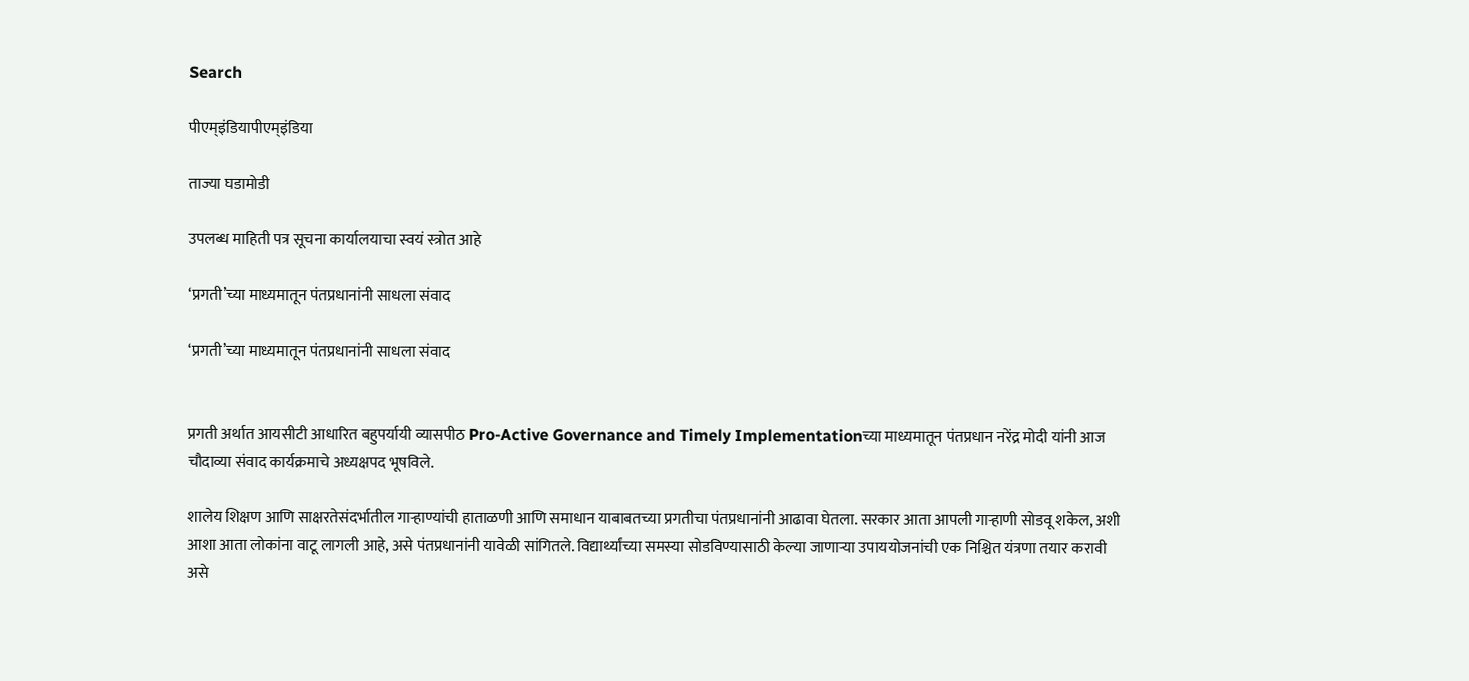Search

पीएम्इंडियापीएम्इंडिया

ताज्या घडामोडी

उपलब्ध माहिती पत्र सूचना कार्यालयाचा स्वयं स्त्रोत आहे

‘प्रगती’च्या माध्यमातून पंतप्रधानांनी साधला संवाद

‘प्रगती’च्या माध्यमातून पंतप्रधानांनी साधला संवाद


प्रगती अर्थात आयसीटी आधारित बहुपर्यायी व्यासपीठ Pro-Active Governance and Timely Implementationच्या माध्यमातून पंतप्रधान नरेंद्र मोदी यांनी आज चौदाव्या संवाद कार्यक्रमाचे अध्यक्षपद भूषविले.

शालेय शिक्षण आणि साक्षरतेसंदर्भातील गाऱ्हाण्यांची हाताळणी आणि समाधान याबाबतच्या प्रगतीचा पंतप्रधानांनी आढावा घेतला. सरकार आता आपली गाऱ्हाणी सोडवू शकेल, अशी आशा आता लोकांना वाटू लागली आहे, असे पंतप्रधानांनी यावेळी सांगितले. विद्यार्थ्यांच्या समस्या सोडविण्यासाठी केल्या जाणाऱ्या उपाययोजनांची एक निश्चित यंत्रणा तयार करावी असे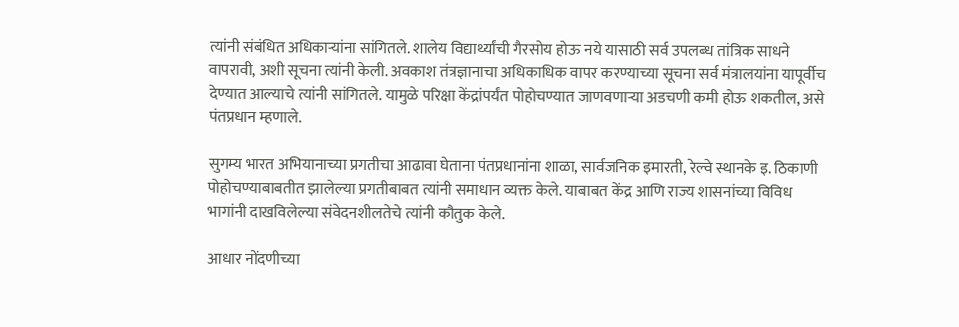त्यांनी संबंधित अधिकाऱ्यांना सांगितले. शालेय विद्यार्थ्यांची गैरसोय होऊ नये यासाठी सर्व उपलब्‍ध तांत्रिक साधने वापरावी, अशी सूचना त्यांनी केली. अवकाश तंत्रज्ञानाचा अधिकाधिक वापर करण्याच्या सूचना सर्व मंत्रालयांना यापूर्वीच देण्यात आल्याचे त्यांनी सांगितले. यामुळे परिक्षा केंद्रांपर्यंत पोहोचण्यात जाणवणाऱ्या अडचणी कमी होऊ शकतील, असे पंतप्रधान म्हणाले.

सुगम्य भारत अभियानाच्या प्रगतीचा आढावा घेताना पंतप्रधानांना शाळा, सार्वजनिक इमारती, रेल्वे स्थानके इ. ठिकाणी पोहोचण्याबाबतीत झालेल्या प्रगतीबाबत त्यांनी समाधान व्यक्त केले. याबाबत केंद्र आणि राज्य शासनांच्या विविध भागांनी दाखविलेल्या संवेदनशीलतेचे त्यांनी कौतुक केले.

आधार नोंदणीच्या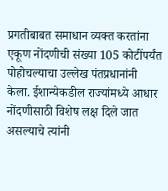प्रगतीबाबत समाधान व्यक्त करतांना एकूण नोंदणीची संख्या 105 कोटींपर्यंत पोहोचल्याचा उल्लेख पंतप्रधानांनी केला. ईशान्येकडील राज्यांमध्ये आधार नोंदणीसाठी विशेष लक्ष दिले जात असल्याचे त्यांनी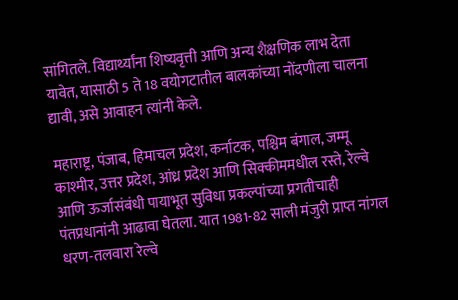सांगितले. विद्यार्थ्यांना शिष्यवृत्ती आणि अन्य शैक्षणिक लाभ देता यावेत, यासाठी 5 ते 18 वयोगटातील बालकांच्या नोंदणीला चालना द्यावी, असे आवाहन त्यांनी केले.

महाराष्ट्र, पंजाब, हिमाचल प्रदेश, कर्नाटक, पश्चिम बंगाल, जम्मू काश्मीर, उत्तर प्रदेश, आंध्र प्रदेश आणि सिक्कीममधील रस्ते, रेल्वे आणि ऊर्जासंबंधी पायाभूत सुविधा प्रकल्पांच्या प्रगतीचाही पंतप्रधानांनी आढावा घेतला. यात 1981-82 साली मंजुरी प्राप्त नांगल धरण-तलवारा रेल्वे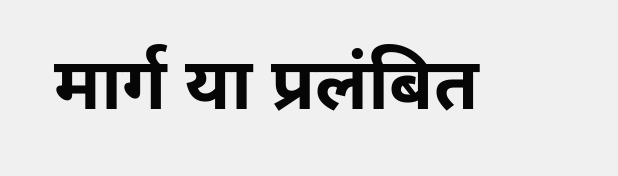मार्ग या प्रलंबित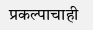प्रकल्पाचाही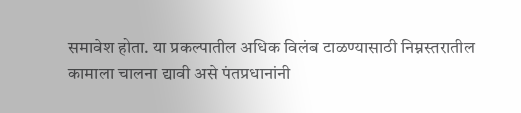समावेश होता. या प्रकल्पातील अधिक विलंब टाळण्यासाठी निम्नस्तरातील कामाला चालना द्यावी असे पंतप्रधानांनी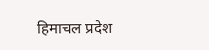हिमाचल प्रदेश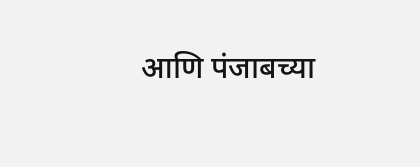आणि पंजाबच्या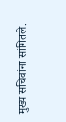मुख्य सचिवांना सांगितले.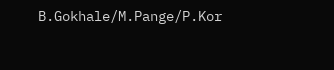B.Gokhale/M.Pange/P.Kor